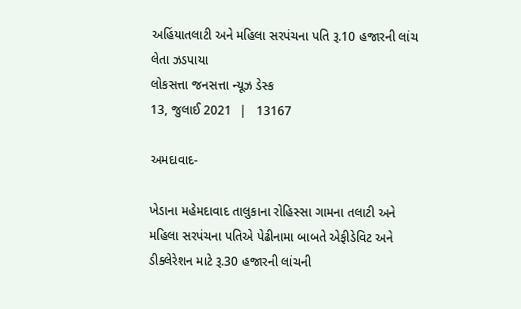અહિંયાતલાટી અને મહિલા સરપંચના પતિ રૂ.10 હજારની લાંચ લેતા ઝડપાયા
લોકસત્તા જનસત્તા ન્યૂઝ ડેસ્ક
13, જુલાઈ 2021  |   13167

અમદાવાદ-

ખેડાના મહેમદાવાદ તાલુકાના રોહિસ્સા ગામના તલાટી અને મહિલા સરપંચના પતિએ પેઢીનામા બાબતે એફીડેવિટ અને ડીક્લેરેશન માટે રૂ.30 હજારની લાંચની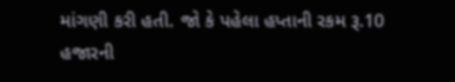માંગણી કરી હતી. જો કે પહેલા હપ્તાની રકમ રૂ.10 હજારની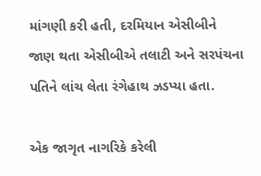માંગણી કરી હતી, દરમિયાન એસીબીને જાણ થતા એસીબીએ તલાટી અને સરપંચના પતિને લાંચ લેતા રંગેહાથ ઝડપ્યા હતા.

એક જાગૃત નાગરિકે કરેલી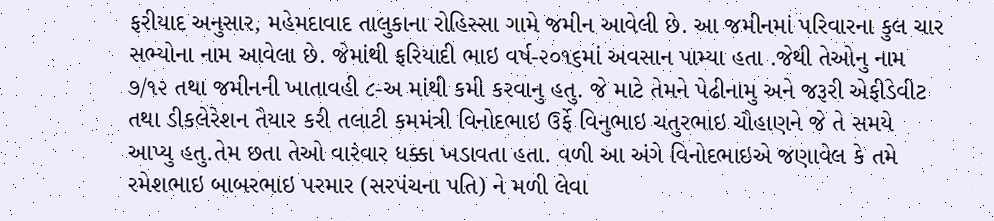ફરીયાદ અનુસાર, મહેમદાવાદ તાલુકાના રોહિસ્સા ગામે જમીન આવેલી છે. આ જમીનમાં પરિવારના કુલ ચાર સભ્યોના નામ આવેલા છે. જેમાંથી ફરિયાદી ભાઇ વર્ષ-૨૦૧૬માં અવસાન પામ્યા હતા .જેથી તેઓનુ નામ ૭/૧૨ તથા જમીનની ખાતાવહી ૮-અ માંથી કમી કરવાનુ હતુ. જે માટે તેમને પેઢીનામુ અને જરૂરી એફીડેવીટ તથા ડીકલેરેશન તૈયાર કરી તલાટી કમમંત્રી વિનોદભાઇ ઉર્ફે વિનુભાઇ ચતુરભાઇ ચૌહાણને જે તે સમયે આપ્યુ હતુ.તેમ છતા તેઓ વારંવાર ધક્કા ખડાવતા હતા. વળી આ અંગે વિનોદભાઇએ જણાવેલ કે તમે રમેશભાઇ બાબરભાઇ પરમાર (સરપંચના પતિ) ને મળી લેવા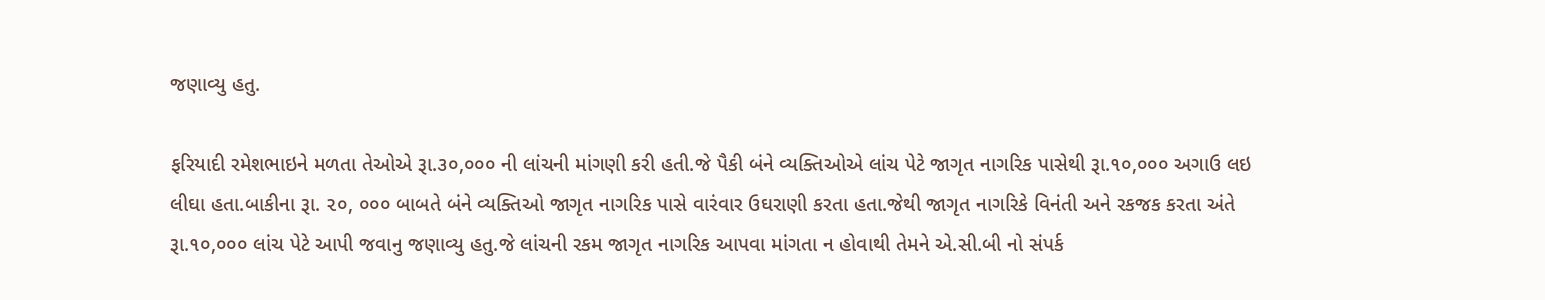જણાવ્યુ હતુ.

ફરિયાદી રમેશભાઇને મળતા તેઓએ રૂા.૩૦,૦૦૦ ની લાંચની માંગણી કરી હતી.જે પૈકી બંને વ્યક્તિઓએ લાંચ પેટે જાગૃત નાગરિક પાસેથી રૂા.૧૦,૦૦૦ અગાઉ લઇ લીઘા હતા.બાકીના રૂા. ૨૦, ૦૦૦ બાબતે બંને વ્યક્તિઓ જાગૃત નાગરિક પાસે વારંવાર ઉઘરાણી કરતા હતા.જેથી જાગૃત નાગરિકે વિનંતી અને રકજક કરતા અંતે રૂા.૧૦,૦૦૦ લાંચ પેટે આપી જવાનુ જણાવ્યુ હતુ.જે લાંચની રકમ જાગૃત નાગરિક આપવા માંગતા ન હોવાથી તેમને એ.સી.બી નો સંપર્ક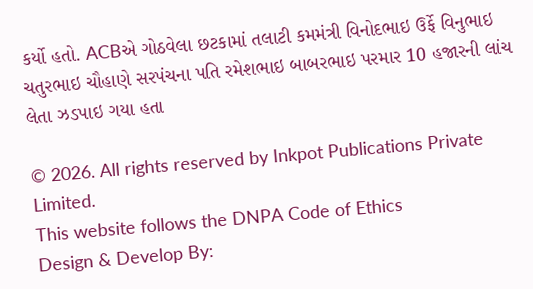કર્યો હતો. ACBએ ગોઠવેલા છટકામાં તલાટી કમમંત્રી વિનોદભાઇ ઉર્ફે વિનુભાઇ ચતુરભાઇ ચૌહાણે સરપંચના પતિ રમેશભાઇ બાબરભાઇ પરમાર 10 હજારની લાંચ લેતા ઝડપાઇ ગયા હતા

© 2026. All rights reserved by Inkpot Publications Private Limited.
This website follows the DNPA Code of Ethics
Design & Develop By: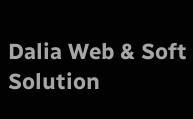Dalia Web & Soft Solution